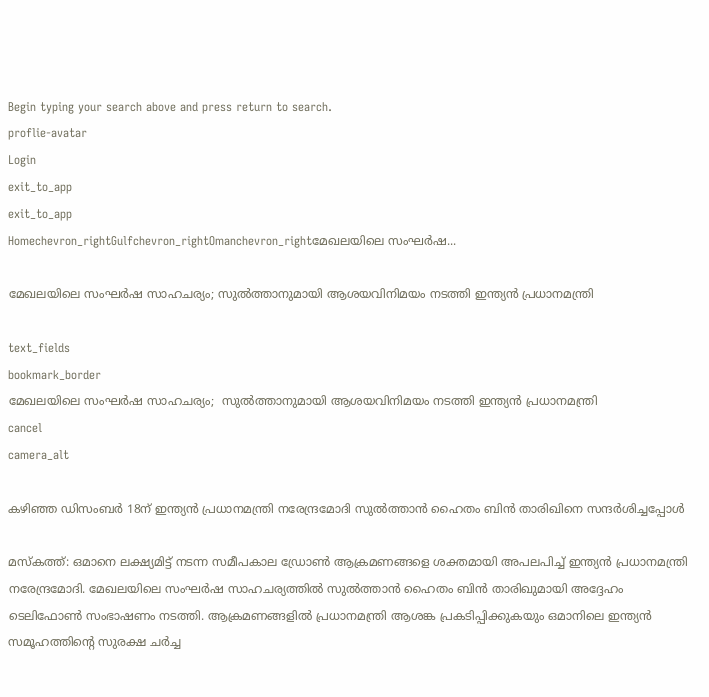Begin typing your search above and press return to search.
proflie-avatar
Login
exit_to_app
exit_to_app
Homechevron_rightGulfchevron_rightOmanchevron_rightമേഖലയിലെ സംഘർഷ...

മേഖലയിലെ സംഘർഷ സാഹചര്യം; സുൽത്താനുമായി ആശയവിനിമയം നടത്തി ഇന്ത്യൻ പ്രധാനമന്ത്രി

text_fields
bookmark_border
മേഖലയിലെ സംഘർഷ സാഹചര്യം;  സുൽത്താനുമായി ആശയവിനിമയം നടത്തി ഇന്ത്യൻ പ്രധാനമന്ത്രി
cancel
camera_alt

കഴിഞ്ഞ ഡിസംബർ 18ന് ഇന്ത്യൻ പ്രധാനമന്ത്രി നരേന്ദ്രമോദി സുൽത്താൻ ഹൈതം ബിൻ താരിഖിനെ സന്ദർശിച്ചപ്പോൾ

മസ്കത്ത്: ഒമാനെ ലക്ഷ്യമിട്ട് നടന്ന സമീപകാല ഡ്രോൺ ആക്രമണങ്ങളെ ശക്തമായി അപലപിച്ച് ഇന്ത്യൻ പ്രധാനമന്ത്രി നരേന്ദ്രമോദി. മേഖലയിലെ സംഘര്‍ഷ സാഹചര്യത്തില്‍ സുല്‍ത്താന്‍ ഹൈതം ബിന്‍ താരിഖുമായി അദ്ദേഹം ടെലിഫോണ്‍ സംഭാഷണം നടത്തി. ആക്രമണങ്ങളില്‍ പ്രധാനമന്ത്രി ആശങ്ക പ്രകടിപ്പിക്കുകയും ഒമാനിലെ ഇന്ത്യന്‍ സമൂഹത്തിന്റെ സുരക്ഷ ചര്‍ച്ച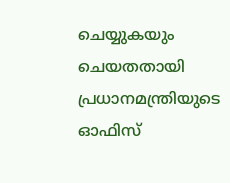ചെയ്യുകയും ചെയതതായി പ്രധാനമന്ത്രിയുടെ ഓഫിസ്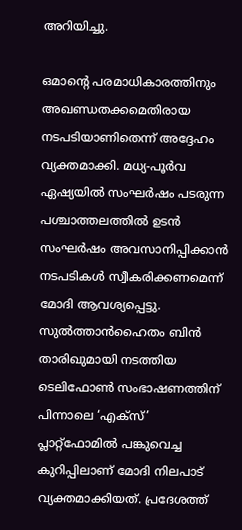അറിയിച്ചു.

ഒമാന്റെ പരമാധികാരത്തിനും അഖണ്ഡതക്കമെതിരായ നടപടിയാണിതെന്ന് അദ്ദേഹം വ്യക്തമാക്കി. മധ്യ-പൂർവ ഏഷ്യയിൽ സംഘർഷം പടരുന്ന പശ്ചാത്തലത്തിൽ ഉടൻ സംഘർഷം അവസാനിപ്പിക്കാൻ നടപടികൾ സ്വീകരിക്കണമെന്ന് മോദി ആവശ്യപ്പെട്ടു. സുൽത്താൻഹൈതം ബിൻ താരിഖുമായി നടത്തിയ ടെലിഫോൺ സംഭാഷണത്തിന് പിന്നാലെ ‘എക്‌സ്’ പ്ലാറ്റ്‌ഫോമിൽ പങ്കുവെച്ച കുറിപ്പിലാണ് മോദി നിലപാട് വ്യക്തമാക്കിയത്. പ്രദേശത്ത്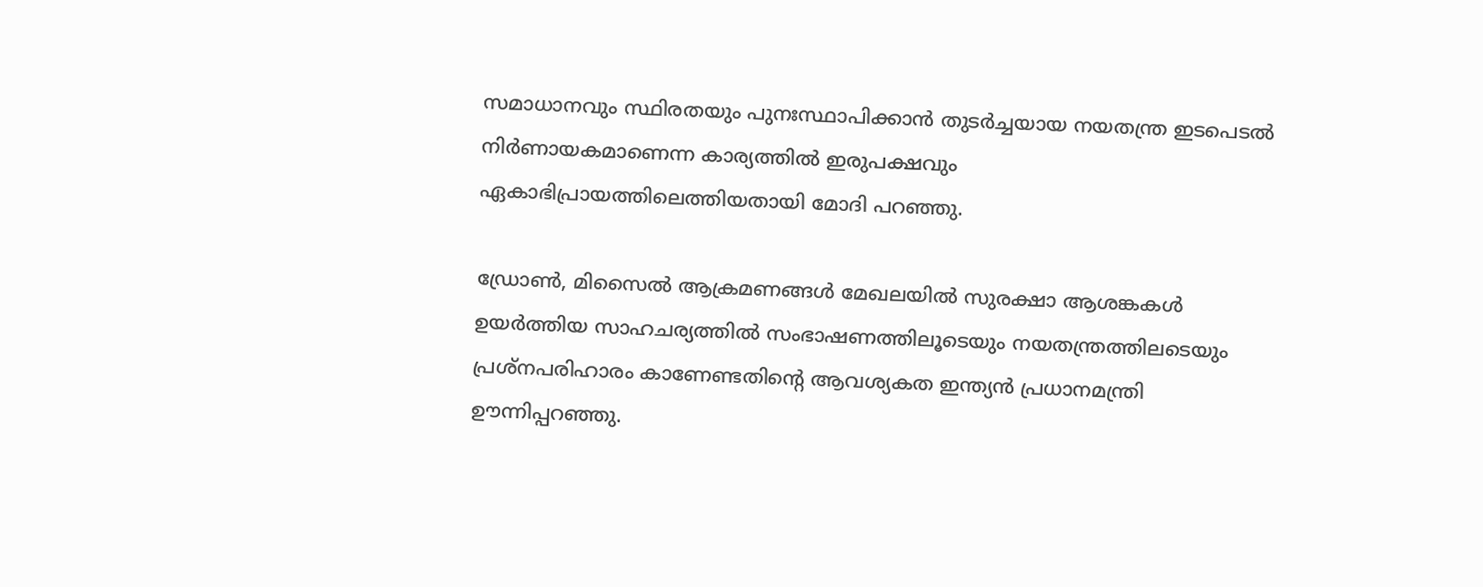സമാധാനവും സ്ഥിരതയും പുനഃസ്ഥാപിക്കാൻ തുടർച്ചയായ നയതന്ത്ര ഇടപെടൽ നിർണായകമാണെന്ന കാര്യത്തിൽ ഇരുപക്ഷവും ഏകാഭിപ്രായത്തിലെത്തിയതായി മോദി പറഞ്ഞു.

ഡ്രോൺ, മിസൈൽ ആക്രമണങ്ങൾ മേഖലയിൽ സുരക്ഷാ ആശങ്കകൾ ഉയർത്തിയ സാഹചര്യത്തിൽ സംഭാഷണത്തിലൂടെയും നയതന്ത്രത്തിലടെയും പ്രശ്നപരിഹാരം കാണേണ്ടതിന്റെ ആവശ്യകത ഇന്ത്യൻ പ്രധാനമന്ത്രി ഊന്നിപ്പറഞ്ഞു.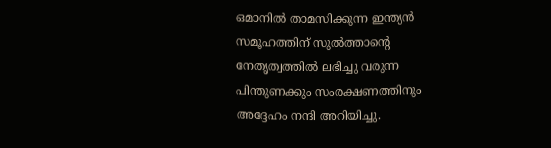ഒമാനിൽ താമസിക്കുന്ന ഇന്ത്യൻ സമൂഹത്തിന് സുൽത്താന്റെ നേതൃത്വത്തിൽ ലഭിച്ചു വരുന്ന പിന്തുണക്കും സംരക്ഷണത്തിനും അദ്ദേഹം നന്ദി അറിയിച്ചു.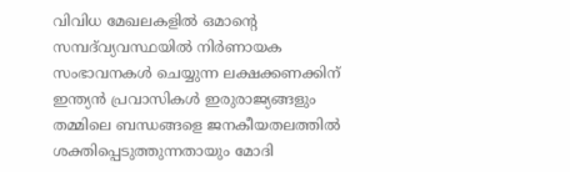വിവിധ മേഖലകളിൽ ഒമാന്റെ സമ്പദ്‌വ്യവസ്ഥയിൽ നിർണായക സംഭാവനകൾ ചെയ്യുന്ന ലക്ഷക്കണക്കിന് ഇന്ത്യൻ പ്രവാസികൾ ഇരുരാജ്യങ്ങളും തമ്മിലെ ബന്ധങ്ങളെ ജനകീയതലത്തിൽ ശക്തിപ്പെടുത്തുന്നതായും മോദി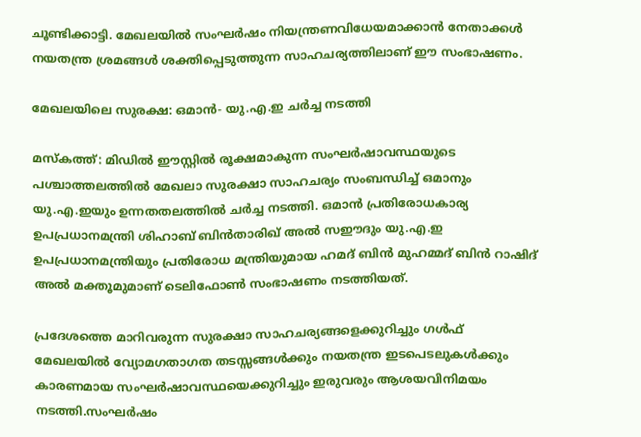ചൂണ്ടിക്കാട്ടി. മേഖലയിൽ സംഘർഷം നിയന്ത്രണവിധേയമാക്കാൻ നേതാക്കൾ നയതന്ത്ര ശ്രമങ്ങൾ ശക്തിപ്പെടുത്തുന്ന സാഹചര്യത്തിലാണ് ഈ സംഭാഷണം.

മേഖലയിലെ സുരക്ഷ: ഒമാൻ- യു.എ.ഇ ചർച്ച നടത്തി

മസ്‌കത്ത്: മിഡിൽ ഈസ്റ്റിൽ രൂക്ഷമാകുന്ന സംഘർഷാവസ്ഥയുടെ പശ്ചാത്തലത്തിൽ മേഖലാ സുരക്ഷാ സാഹചര്യം സംബന്ധിച്ച് ഒമാനും യു.എ.ഇയും ഉന്നതതലത്തിൽ ചർച്ച നടത്തി. ഒമാൻ പ്രതിരോധകാര്യ ഉപപ്രധാനമന്ത്രി ശിഹാബ് ബിൻതാരിഖ് അൽ സഈദും യു.എ.ഇ ഉപപ്രധാനമന്ത്രിയും പ്രതിരോധ മന്ത്രിയുമായ ഹമദ് ബിൻ മുഹമ്മദ് ബിൻ റാഷിദ് അൽ മക്തൂമുമാണ് ടെലിഫോൺ സംഭാഷണം നടത്തിയത്.

പ്രദേശത്തെ മാറിവരുന്ന സുരക്ഷാ സാഹചര്യങ്ങളെക്കുറിച്ചും ഗൾഫ് മേഖലയിൽ വ്യോമഗതാഗത തടസ്സങ്ങൾക്കും നയതന്ത്ര ഇടപെടലുകൾക്കും കാരണമായ സംഘർഷാവസ്ഥയെക്കുറിച്ചും ഇരുവരും ആശയവിനിമയം നടത്തി.സംഘർഷം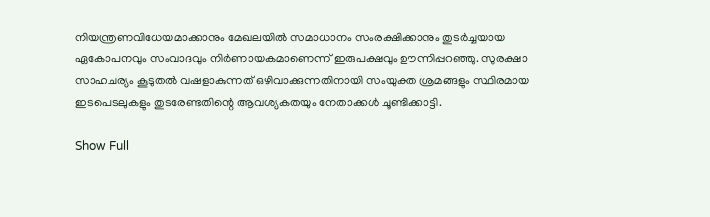നിയന്ത്രണവിധേയമാക്കാനും മേഖലയിൽ സമാധാനം സംരക്ഷിക്കാനും തുടർച്ചയായ ഏകോപനവും സംവാദവും നിർണായകമാണെന്ന് ഇരുപക്ഷവും ഊന്നിപ്പറഞ്ഞു. സുരക്ഷാ സാഹചര്യം കൂടുതൽ വഷളാകുന്നത് ഒഴിവാക്കുന്നതിനായി സംയുക്ത ശ്രമങ്ങളും സ്ഥിരമായ ഇടപെടലുകളും തുടരേണ്ടതിന്റെ ആവശ്യകതയും നേതാക്കൾ ചൂണ്ടിക്കാട്ടി.

Show Full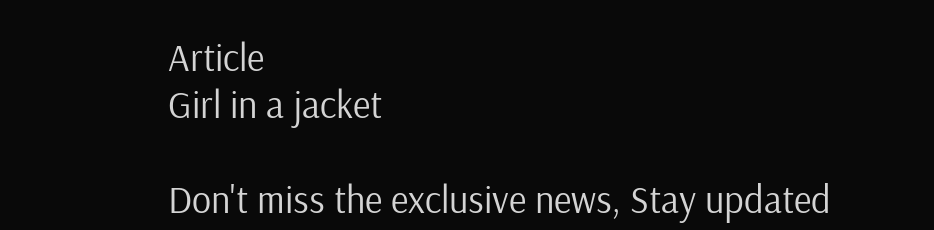Article
Girl in a jacket

Don't miss the exclusive news, Stay updated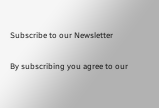Subscribe to our Newsletter

By subscribing you agree to our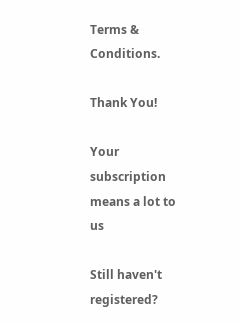Terms & Conditions.

Thank You!

Your subscription means a lot to us

Still haven't registered?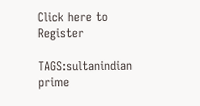Click here to Register

TAGS:sultanindian prime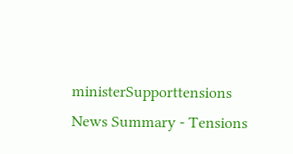ministerSupporttensions
News Summary - Tensions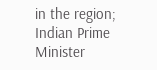in the region; Indian Prime Minister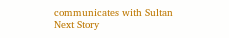communicates with Sultan
Next Story